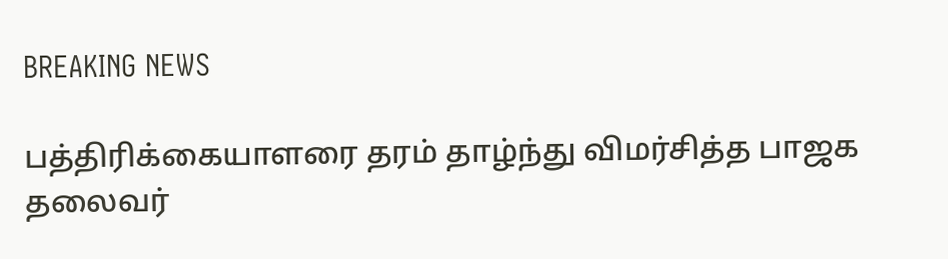BREAKING NEWS

பத்திரிக்கையாளரை தரம் தாழ்ந்து விமர்சித்த பாஜக தலைவர்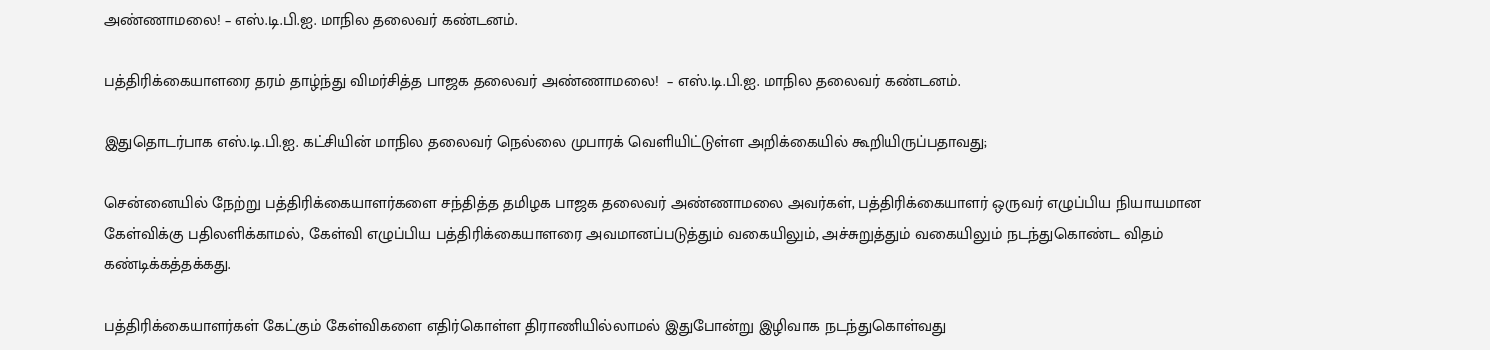அண்ணாமலை! – எஸ்.டி.பி.ஐ. மாநில தலைவர் கண்டனம்.

பத்திரிக்கையாளரை தரம் தாழ்ந்து விமர்சித்த பாஜக தலைவர் அண்ணாமலை!  – எஸ்.டி.பி.ஐ. மாநில தலைவர் கண்டனம்.

இதுதொடர்பாக எஸ்.டி.பி.ஐ. கட்சியின் மாநில தலைவர் நெல்லை முபாரக் வெளியிட்டுள்ள அறிக்கையில் கூறியிருப்பதாவது;

சென்னையில் நேற்று பத்திரிக்கையாளர்களை சந்தித்த தமிழக பாஜக தலைவர் அண்ணாமலை அவர்கள், பத்திரிக்கையாளர் ஒருவர் எழுப்பிய நியாயமான கேள்விக்கு பதிலளிக்காமல், கேள்வி எழுப்பிய பத்திரிக்கையாளரை அவமானப்படுத்தும் வகையிலும், அச்சுறுத்தும் வகையிலும் நடந்துகொண்ட விதம் கண்டிக்கத்தக்கது.

பத்திரிக்கையாளர்கள் கேட்கும் கேள்விகளை எதிர்கொள்ள திராணியில்லாமல் இதுபோன்று இழிவாக நடந்துகொள்வது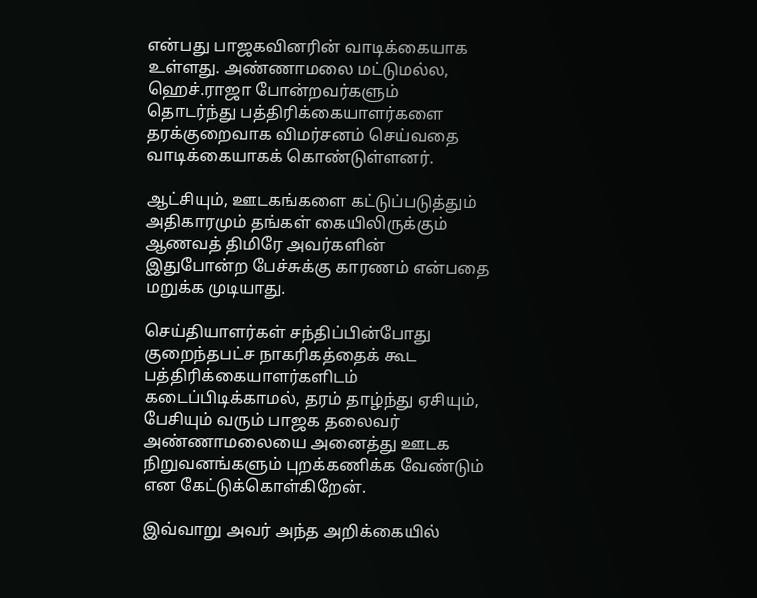என்பது பாஜகவினரின் வாடிக்கையாக உள்ளது. அண்ணாமலை மட்டுமல்ல, ஹெச்.ராஜா போன்றவர்களும் தொடர்ந்து பத்திரிக்கையாளர்களை தரக்குறைவாக விமர்சனம் செய்வதை வாடிக்கையாகக் கொண்டுள்ளனர்.

ஆட்சியும், ஊடகங்களை கட்டுப்படுத்தும் அதிகாரமும் தங்கள் கையிலிருக்கும் ஆணவத் திமிரே அவர்களின் இதுபோன்ற பேச்சுக்கு காரணம் என்பதை மறுக்க முடியாது.

செய்தியாளர்கள் சந்திப்பின்போது குறைந்தபட்ச நாகரிகத்தைக் கூட பத்திரிக்கையாளர்களிடம் கடைப்பிடிக்காமல், தரம் தாழ்ந்து ஏசியும், பேசியும் வரும் பாஜக தலைவர் அண்ணாமலையை அனைத்து ஊடக நிறுவனங்களும் புறக்கணிக்க வேண்டும் என கேட்டுக்கொள்கிறேன்.

இவ்வாறு அவர் அந்த அறிக்கையில்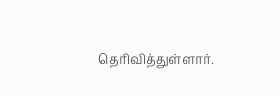தெரிவித்துள்ளார்.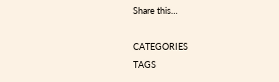Share this…

CATEGORIES
TAGS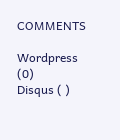COMMENTS

Wordpress (0)
Disqus ( )